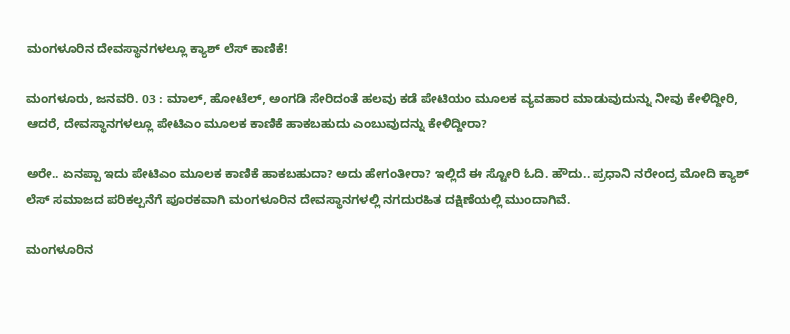ಮಂಗಳೂರಿನ ದೇವಸ್ಥಾನಗಳಲ್ಲೂ ಕ್ಯಾಶ್ ಲೆಸ್ ಕಾಣಿಕೆ!

ಮಂಗಳೂರು, ಜನವರಿ. 03 : ಮಾಲ್, ಹೋಟೆಲ್, ಅಂಗಡಿ ಸೇರಿದಂತೆ ಹಲವು ಕಡೆ ಪೇಟಿಯಂ ಮೂಲಕ ವ್ಯವಹಾರ ಮಾಡುವುದುನ್ನು ನೀವು ಕೇಳಿದ್ದೀರಿ, ಆದರೆ, ದೇವಸ್ಥಾನಗಳಲ್ಲೂ ಪೇಟಿಎಂ ಮೂಲಕ ಕಾಣಿಕೆ ಹಾಕಬಹುದು ಎಂಬುವುದನ್ನು ಕೇಳಿದ್ದೀರಾ?

ಅರೇ.. ಏನಪ್ಪಾ ಇದು ಪೇಟಿಎಂ ಮೂಲಕ ಕಾಣಿಕೆ ಹಾಕಬಹುದಾ? ಅದು ಹೇಗಂತೀರಾ? ಇಲ್ಲಿದೆ ಈ ಸ್ಟೋರಿ ಓದಿ. ಹೌದು.. ಪ್ರಧಾನಿ ನರೇಂದ್ರ ಮೋದಿ ಕ್ಯಾಶ್ ಲೆಸ್ ಸಮಾಜದ ಪರಿಕಲ್ಪನೆಗೆ ಪೂರಕವಾಗಿ ಮಂಗಳೂರಿನ ದೇವಸ್ಥಾನಗಳಲ್ಲಿ ನಗದುರಹಿತ ದಕ್ಷಿಣೆಯಲ್ಲಿ ಮುಂದಾಗಿವೆ.

ಮಂಗಳೂರಿನ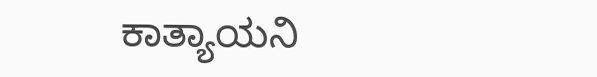ಕಾತ್ಯಾಯನಿ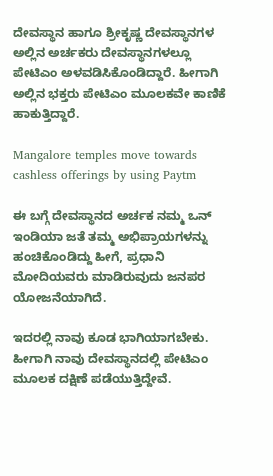ದೇವಸ್ಥಾನ ಹಾಗೂ ಶ್ರೀಕೃಷ್ಣ ದೇವಸ್ಥಾನಗಳ ಅಲ್ಲಿನ ಅರ್ಚಕರು ದೇವಸ್ಥಾನಗಳಲ್ಲೂ ಪೇಟಿಎಂ ಅಳವಡಿಸಿಕೊಂಡಿದ್ದಾರೆ. ಹೀಗಾಗಿ ಅಲ್ಲಿನ ಭಕ್ತರು ಪೇಟಿಎಂ ಮೂಲಕವೇ ಕಾಣಿಕೆ ಹಾಕುತ್ತಿದ್ದಾರೆ.

Mangalore temples move towards cashless offerings by using Paytm

ಈ ಬಗ್ಗೆ ದೇವಸ್ಥಾನದ ಅರ್ಚಕ ನಮ್ಮ ಒನ್ ಇಂಡಿಯಾ ಜತೆ ತಮ್ಮ ಅಭಿಪ್ರಾಯಗಳನ್ನು ಹಂಚಿಕೊಂಡಿದ್ದು ಹೀಗೆ, ಪ್ರಧಾನಿ ಮೋದಿಯವರು ಮಾಡಿರುವುದು ಜನಪರ ಯೋಜನೆಯಾಗಿದೆ.

ಇದರಲ್ಲಿ ನಾವು ಕೂಡ ಭಾಗಿಯಾಗಬೇಕು. ಹೀಗಾಗಿ ನಾವು ದೇವಸ್ಥಾನದಲ್ಲಿ ಪೇಟಿಎಂ ಮೂಲಕ ದಕ್ಷಿಣೆ ಪಡೆಯುತ್ತಿದ್ದೇವೆ.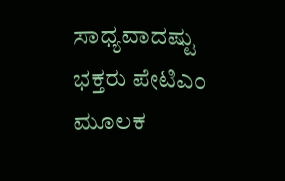ಸಾಧ್ಯವಾದಷ್ಟು ಭಕ್ತರು ಪೇಟಿಎಂ ಮೂಲಕ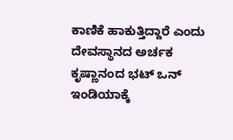ಕಾಣಿಕೆ ಹಾಕುತ್ತಿದ್ದಾರೆ ಎಂದು ದೇವಸ್ಥಾನದ ಅರ್ಚಕ ಕೃಷ್ಣಾನಂದ ಭಟ್ ಒನ್ ಇಂಡಿಯಾಕ್ಕೆ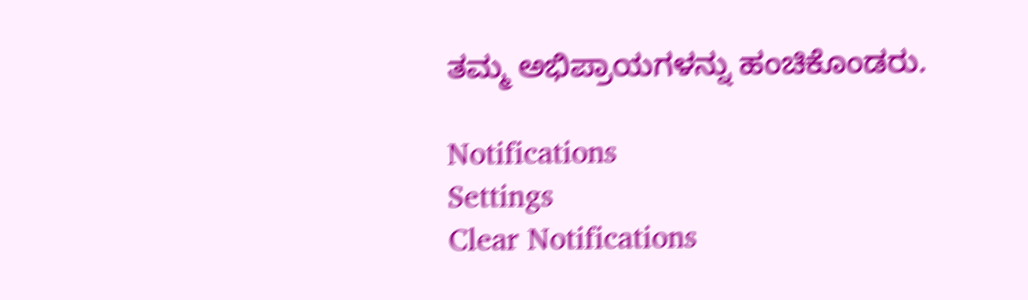ತಮ್ಮ ಅಭಿಪ್ರಾಯಗಳನ್ನು ಹಂಚಿಕೊಂಡರು.

Notifications
Settings
Clear Notifications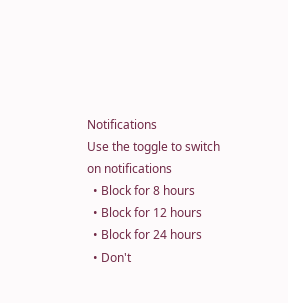Notifications
Use the toggle to switch on notifications
  • Block for 8 hours
  • Block for 12 hours
  • Block for 24 hours
  • Don't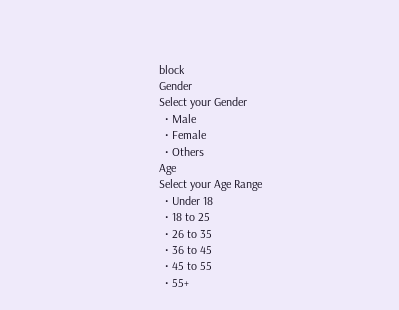block
Gender
Select your Gender
  • Male
  • Female
  • Others
Age
Select your Age Range
  • Under 18
  • 18 to 25
  • 26 to 35
  • 36 to 45
  • 45 to 55
  • 55+